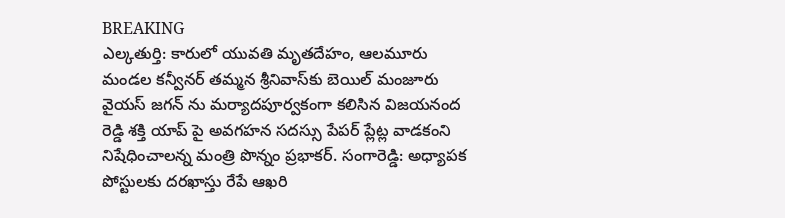BREAKING
ఎల్కతుర్తి: కారులో యువతి మృతదేహం, ఆలమూరు మండల కన్వీనర్ తమ్మన శ్రీనివాస్‌కు బెయిల్ మంజూరు వైయస్ జగన్ ను మర్యాదపూర్వకంగా కలిసిన విజయనంద రెడ్డి శక్తి యాప్ పై అవగహన సదస్సు పేపర్ ప్లేట్ల వాడకంని నిషేధించాలన్న మంత్రి పొన్నం ప్రభాకర్. సంగారెడ్డి: అధ్యాపక పోస్టులకు దరఖాస్తు రేపే ఆఖరి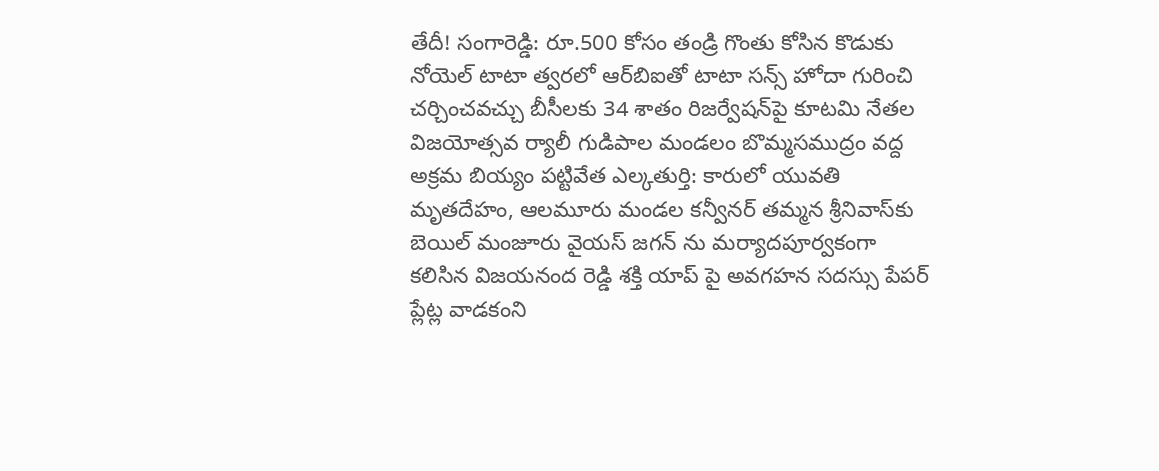తేదీ! సంగారెడ్డి: రూ.500 కోసం తండ్రి గొంతు కోసిన కొడుకు నోయెల్ టాటా త్వరలో ఆర్‌బిఐతో టాటా సన్స్ హోదా గురించి చర్చించవచ్చు బీసీలకు 34 శాతం రిజర్వేషన్‌పై కూటమి నేతల విజయోత్సవ ర్యాలీ గుడిపాల మండలం బొమ్మసముద్రం వద్ద అక్రమ బియ్యం పట్టివేత ఎల్కతుర్తి: కారులో యువతి మృతదేహం, ఆలమూరు మండల కన్వీనర్ తమ్మన శ్రీనివాస్‌కు బెయిల్ మంజూరు వైయస్ జగన్ ను మర్యాదపూర్వకంగా కలిసిన విజయనంద రెడ్డి శక్తి యాప్ పై అవగహన సదస్సు పేపర్ ప్లేట్ల వాడకంని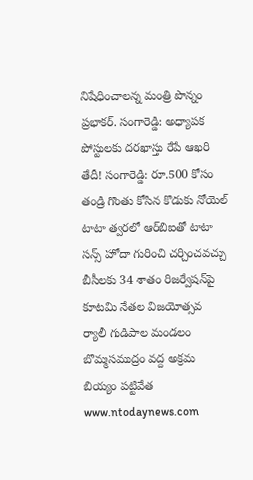నిషేధించాలన్న మంత్రి పొన్నం ప్రభాకర్. సంగారెడ్డి: అధ్యాపక పోస్టులకు దరఖాస్తు రేపే ఆఖరి తేదీ! సంగారెడ్డి: రూ.500 కోసం తండ్రి గొంతు కోసిన కొడుకు నోయెల్ టాటా త్వరలో ఆర్‌బిఐతో టాటా సన్స్ హోదా గురించి చర్చించవచ్చు బీసీలకు 34 శాతం రిజర్వేషన్‌పై కూటమి నేతల విజయోత్సవ ర్యాలీ గుడిపాల మండలం బొమ్మసముద్రం వద్ద అక్రమ బియ్యం పట్టివేత
www.ntodaynews.com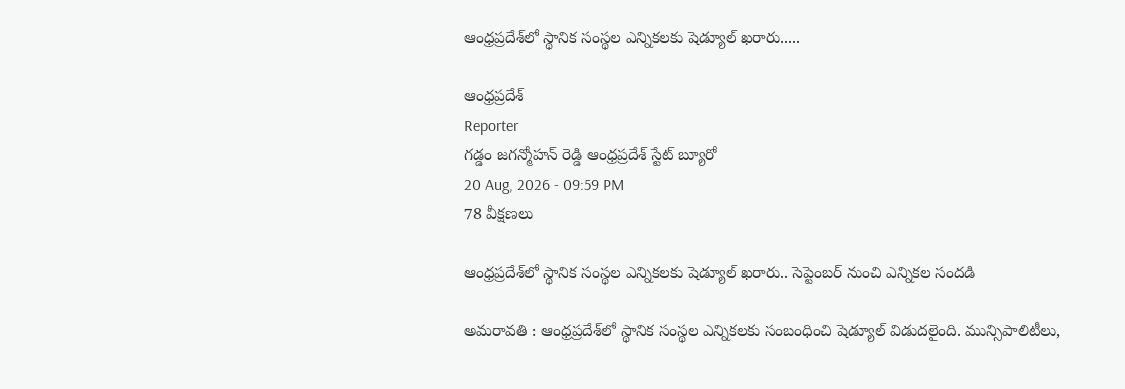ఆంధ్రప్రదేశ్‌లో స్థానిక సంస్థల ఎన్నికలకు షెడ్యూల్ ఖరారు.....

ఆంధ్రప్రదేశ్
Reporter
గడ్డం జగన్మోహన్ రెడ్డి ఆంధ్రప్రదేశ్ స్టేట్ బ్యూరో
20 Aug, 2026 - 09:59 PM
78 వీక్షణలు

ఆంధ్రప్రదేశ్‌లో స్థానిక సంస్థల ఎన్నికలకు షెడ్యూల్ ఖరారు.. సెప్టెంబర్‌ నుంచి ఎన్నికల సందడి

అమరావతి : ఆంధ్రప్రదేశ్‌లో స్థానిక సంస్థల ఎన్నికలకు సంబంధించి షెడ్యూల్ విడుదలైంది. మున్సిపాలిటీలు,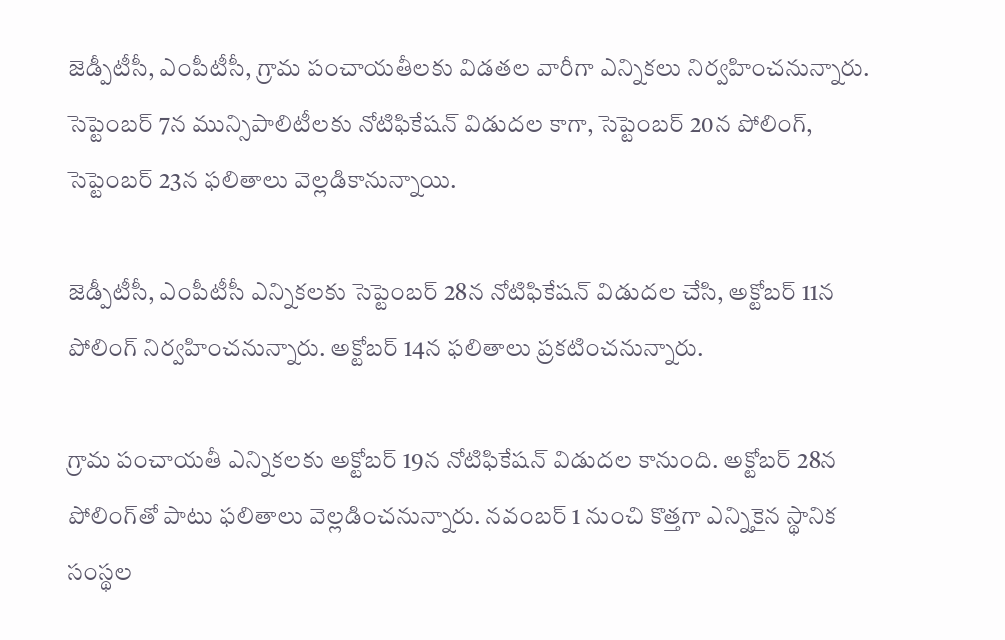జెడ్పీటీసీ, ఎంపీటీసీ, గ్రామ పంచాయతీలకు విడతల వారీగా ఎన్నికలు నిర్వహించనున్నారు. సెప్టెంబర్‌ 7న మున్సిపాలిటీలకు నోటిఫికేషన్ విడుదల కాగా, సెప్టెంబర్‌ 20న పోలింగ్, సెప్టెంబర్‌ 23న ఫలితాలు వెల్లడికానున్నాయి.

జెడ్పీటీసీ, ఎంపీటీసీ ఎన్నికలకు సెప్టెంబర్‌ 28న నోటిఫికేషన్ విడుదల చేసి, అక్టోబర్‌ 11న పోలింగ్ నిర్వహించనున్నారు. అక్టోబర్‌ 14న ఫలితాలు ప్రకటించనున్నారు.

గ్రామ పంచాయతీ ఎన్నికలకు అక్టోబర్‌ 19న నోటిఫికేషన్ విడుదల కానుంది. అక్టోబర్‌ 28న పోలింగ్‌తో పాటు ఫలితాలు వెల్లడించనున్నారు. నవంబర్‌ 1 నుంచి కొత్తగా ఎన్నికైన స్థానిక సంస్థల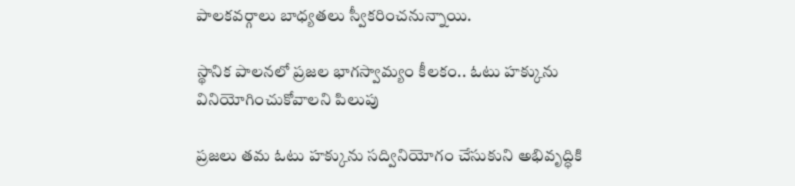పాలకవర్గాలు బాధ్యతలు స్వీకరించనున్నాయి.

స్థానిక పాలనలో ప్రజల భాగస్వామ్యం కీలకం.. ఓటు హక్కును వినియోగించుకోవాలని పిలుపు

ప్రజలు తమ ఓటు హక్కును సద్వినియోగం చేసుకుని అభివృద్ధికి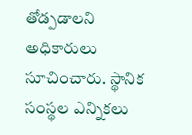తోడ్పడాలని అధికారులు సూచించారు. స్థానిక సంస్థల ఎన్నికలు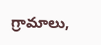గ్రామాలు,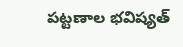పట్టణాల భవిష్యత్‌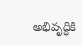అభివృద్ధికి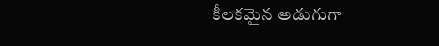కీలకమైన అడుగుగా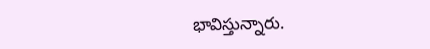భావిస్తున్నారు.